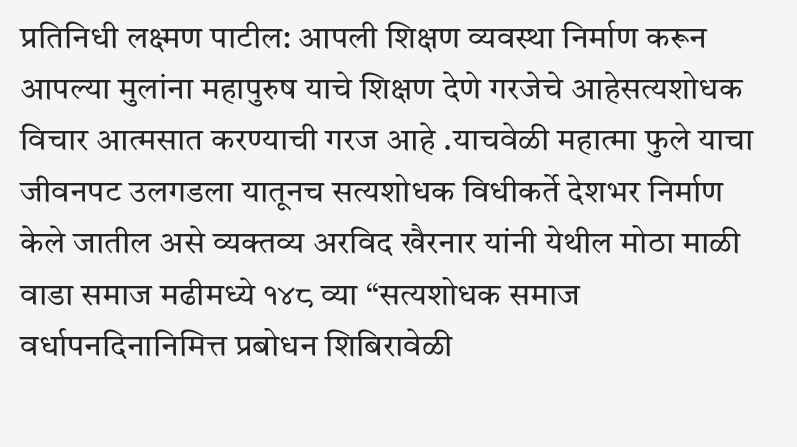प्रतिनिधी लक्ष्मण पाटील: आपली शिक्षण व्यवस्था निर्माण करून आपल्या मुलांना महापुरुष याचे शिक्षण देणे गरजेचे आहेसत्यशोधक विचार आत्मसात करण्याची गरज आहे .याचवेळी महात्मा फुले याचा जीवनपट उलगडला यातूनच सत्यशोधक विधीकर्ते देशभर निर्माण केले जातील असे व्यक्तव्य अरविद खैरनार यांनी येथील मोठा माळी वाडा समाज मढीमध्ये १४८ व्या “सत्यशोधक समाज वर्धापनदिनानिमित्त प्रबोधन शिबिरावेळी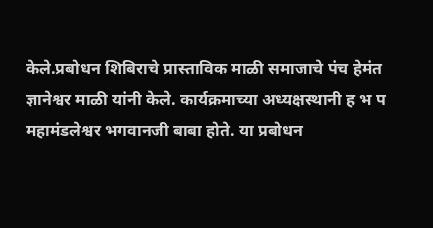केले.प्रबोधन शिबिराचे प्रास्ताविक माळी समाजाचे पंच हेमंत ज्ञानेश्वर माळी यांनी केले. कार्यक्रमाच्या अध्यक्षस्थानी ह भ प महामंडलेश्वर भगवानजी बाबा होते. या प्रबोधन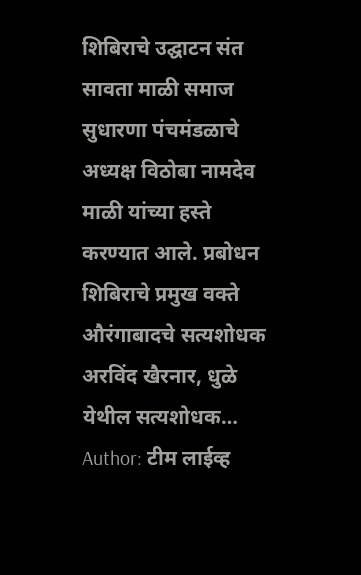शिबिराचे उद्घाटन संत सावता माळी समाज सुधारणा पंचमंडळाचे अध्यक्ष विठोबा नामदेव माळी यांच्या हस्ते करण्यात आले. प्रबोधन शिबिराचे प्रमुख वक्ते औरंगाबादचे सत्यशोधक अरविंद खैरनार, धुळे येथील सत्यशोधक…
Author: टीम लाईव्ह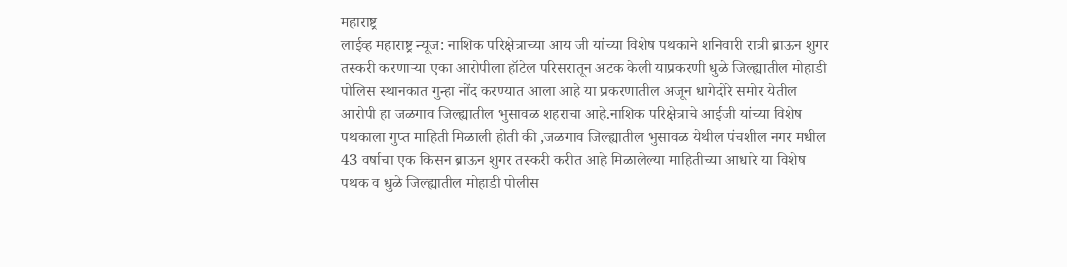महाराष्ट्र
लाईव्ह महाराष्ट्र न्यूज: नाशिक परिक्षेत्राच्या आय जी यांच्या विशेष पथकाने शनिवारी रात्री ब्राऊन शुगर तस्करी करणाऱ्या एका आरोपीला हॉटेल परिसरातून अटक केली याप्रकरणी धुळे जिल्ह्यातील मोहाडी पोलिस स्थानकात गुन्हा नोंद करण्यात आला आहे या प्रकरणातील अजून धागेदोरे समोर येतील आरोपी हा जळगाव जिल्ह्यातील भुसावळ शहराचा आहे.नाशिक परिक्षेत्राचे आईजी यांच्या विशेष पथकाला गुप्त माहिती मिळाली होती की ,जळगाव जिल्ह्यातील भुसावळ येथील पंचशील नगर मधील 43 वर्षाचा एक किसन ब्राऊन शुगर तस्करी करीत आहे मिळालेल्या माहितीच्या आधारे या विशेष पथक व धुळे जिल्ह्यातील मोहाडी पोलीस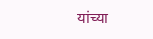यांच्या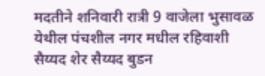मदतीने शनिवारी रात्री 9 वाजेला भुसावळ येथील पंचशील नगर मधील रहिवाशी सैय्यद शेर सैय्यद बुडन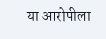या आरोपीला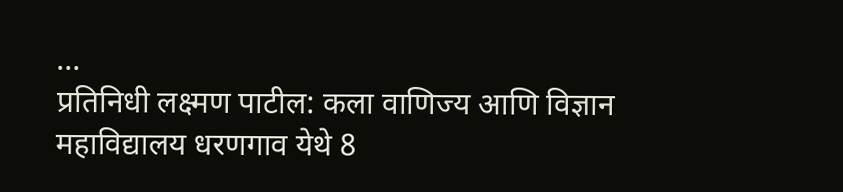…
प्रतिनिधी लक्ष्मण पाटील: कला वाणिज्य आणि विज्ञान महाविद्यालय धरणगाव येथे 8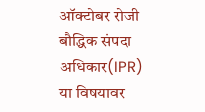ऑक्टोबर रोजी बौद्धिक संपदा अधिकार(IPR) या विषयावर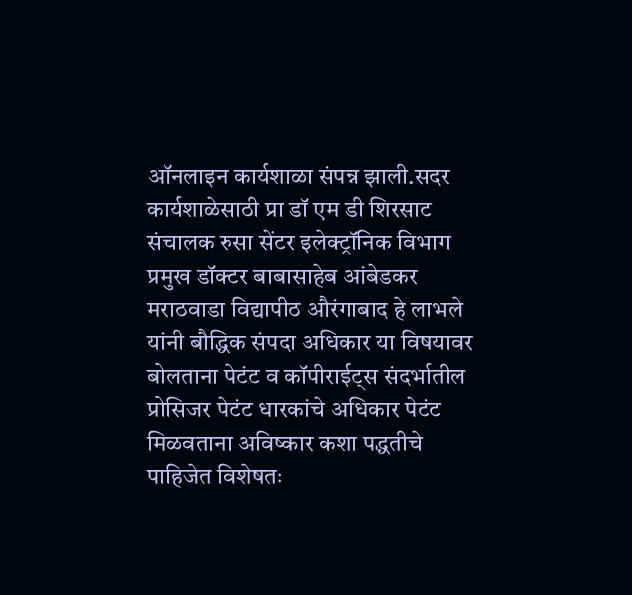ऑनलाइन कार्यशाळा संपन्न झाली.सदर कार्यशाळेसाठी प्रा डॉ एम डी शिरसाट संचालक रुसा सेंटर इलेक्ट्रॉनिक विभाग प्रमुख डॉक्टर बाबासाहेब आंबेडकर मराठवाडा विद्यापीठ औरंगाबाद हे लाभले यांनी बौद्धिक संपदा अधिकार या विषयावर बोलताना पेटंट व कॉपीराईट्स संदर्भातील प्रोसिजर पेटंट धारकांचे अधिकार पेटंट मिळवताना अविष्कार कशा पद्धतीचे पाहिजेत विशेषतः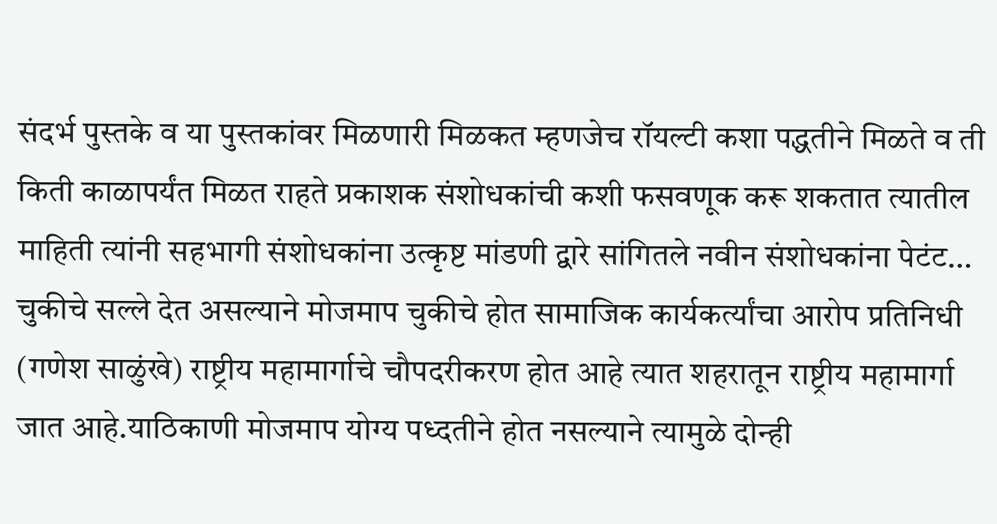संदर्भ पुस्तके व या पुस्तकांवर मिळणारी मिळकत म्हणजेच रॉयल्टी कशा पद्धतीने मिळते व ती किती काळापर्यंत मिळत राहते प्रकाशक संशोधकांची कशी फसवणूक करू शकतात त्यातील माहिती त्यांनी सहभागी संशोधकांना उत्कृष्ट मांडणी द्वारे सांगितले नवीन संशोधकांना पेटंट…
चुकीचे सल्ले देत असल्याने मोजमाप चुकीचे होत सामाजिक कार्यकर्त्यांचा आरोप प्रतिनिधी (गणेश साळुंखे) राष्ट्रीय महामार्गाचे चौपदरीकरण होत आहे त्यात शहरातून राष्ट्रीय महामार्गा जात आहे.याठिकाणी मोजमाप योग्य पध्दतीने होत नसल्याने त्यामुळे दोन्ही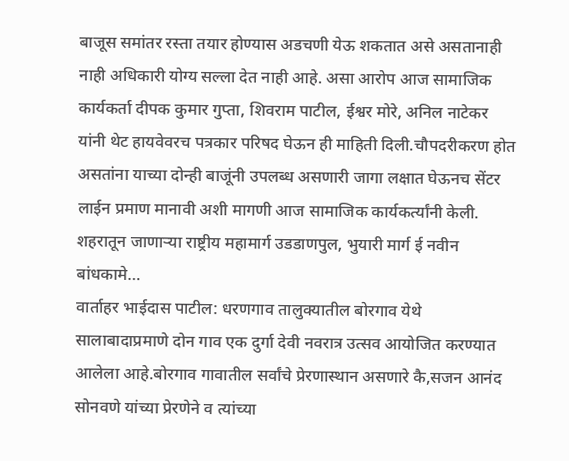बाजूस समांतर रस्ता तयार होण्यास अडचणी येऊ शकतात असे असतानाही नाही अधिकारी योग्य सल्ला देत नाही आहे. असा आरोप आज सामाजिक कार्यकर्ता दीपक कुमार गुप्ता, शिवराम पाटील, ईश्वर मोरे, अनिल नाटेकर यांनी थेट हायवेवरच पत्रकार परिषद घेऊन ही माहिती दिली.चौपदरीकरण होत असतांना याच्या दोन्ही बाजूंनी उपलब्ध असणारी जागा लक्षात घेऊनच सेंटर लाईन प्रमाण मानावी अशी मागणी आज सामाजिक कार्यकर्त्यांनी केली. शहरातून जाणाऱ्या राष्ट्रीय महामार्ग उडडाणपुल, भुयारी मार्ग ई नवीन बांधकामे…
वार्ताहर भाईदास पाटील: धरणगाव तालुक्यातील बोरगाव येथे सालाबादाप्रमाणे दोन गाव एक दुर्गा देवी नवरात्र उत्सव आयोजित करण्यात आलेला आहे.बोरगाव गावातील सर्वांचे प्रेरणास्थान असणारे कै,सजन आनंद सोनवणे यांच्या प्रेरणेने व त्यांच्या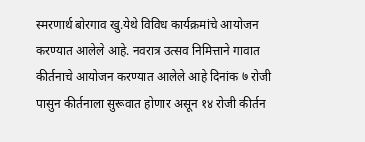स्मरणार्थ बोरगाव खु.येथे विविध कार्यक्रमांचे आयोजन करण्यात आलेले आहे. नवरात्र उत्सव निमित्ताने गावात कीर्तनाचे आयोजन करण्यात आलेले आहे दिनांक ७ रोजी पासुन कीर्तनाला सुरूवात होणार असून १४ रोजी कीर्तन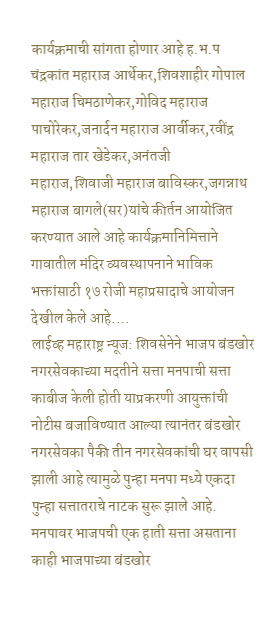कार्यक्रमाची सांगता होणार आहे ह.भ.प चंद्रकांत महाराज आर्थेकर,शिवशाहीर गोपाल महाराज चिमठाणेकर,गोविद महाराज पाचोरेकर,जनार्दन महाराज आर्वीकर,रवींद्र महाराज तार खेडेकर,अनंतजी महाराज,शिवाजी महाराज बाविस्कर,जगन्नाथ महाराज बागले(सर)यांचे कीर्तन आयोजित करण्यात आले आहे कार्यक्रमानिमित्ताने गावातील मंदिर व्यवस्थापनाने भाविक भक्तांसाठी १७ रोजी महाप्रसादाचे आयोजन देखील केले आहे.…
लाईव्ह महाराष्ट्र न्यूज: शिवसेनेने भाजप बंडखोर नगरसेवकाच्या मदतीने सत्ता मनपाची सत्ता काबीज केली होती याप्रकरणी आयुक्तांची नोटीस बजाविण्यात आल्या त्यानंतर बंडखोर नगरसेवका पैकी तीन नगरसेवकांची घर वापसी झाली आहे त्यामुळे पुन्हा मनपा मध्ये एकदा पुन्हा सत्तातराचे नाटक सुरू झाले आहे. मनपावर भाजपची एक हाती सत्ता असताना काही भाजपाच्या बंडखोर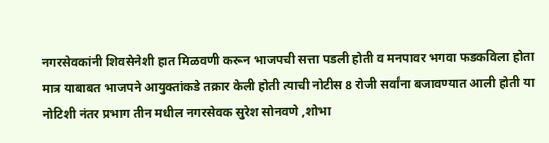नगरसेवकांनी शिवसेनेशी हात मिळवणी करून भाजपची सत्ता पडली होती व मनपावर भगवा फडकविला होता मात्र याबाबत भाजपने आयुक्तांकडे तक्रार केली होती त्याची नोटीस 8 रोजी सर्वांना बजावण्यात आली होती या नोटिशी नंतर प्रभाग तीन मधील नगरसेवक सुरेश सोनवणे ,शोभा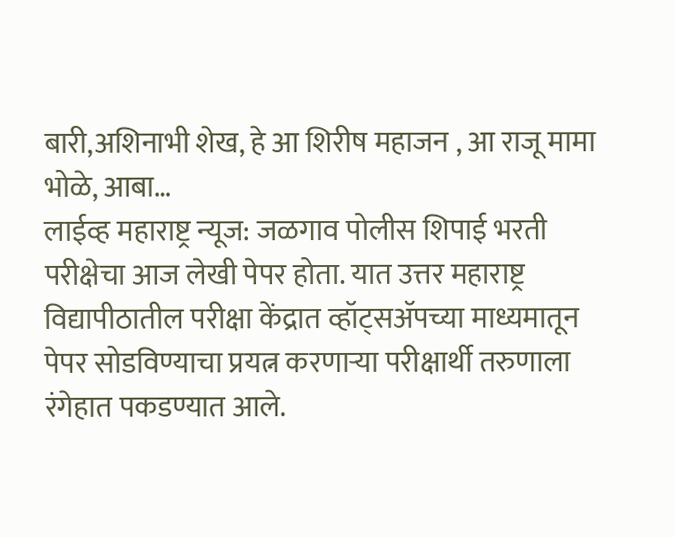बारी,अशिनाभी शेख, हे आ शिरीष महाजन , आ राजू मामा भोळे, आबा…
लाईव्ह महाराष्ट्र न्यूज: जळगाव पोलीस शिपाई भरती परीक्षेचा आज लेखी पेपर होता. यात उत्तर महाराष्ट्र विद्यापीठातील परीक्षा केंद्रात व्हॉट्सॲपच्या माध्यमातून पेपर सोडविण्याचा प्रयत्न करणाऱ्या परीक्षार्थी तरुणाला रंगेहात पकडण्यात आले.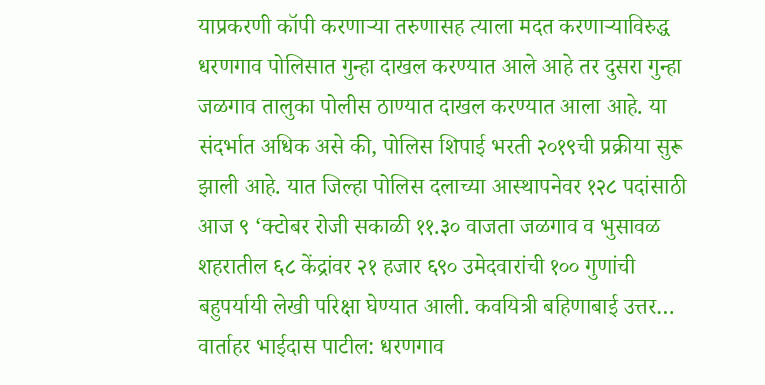याप्रकरणी कॉपी करणाऱ्या तरुणासह त्याला मदत करणाऱ्याविरुद्ध धरणगाव पोलिसात गुन्हा दाखल करण्यात आले आहे तर दुसरा गुन्हा जळगाव तालुका पोलीस ठाण्यात दाखल करण्यात आला आहे. या संदर्भात अधिक असे की, पोलिस शिपाई भरती २०१९ची प्रक्रीया सुरू झाली आहे. यात जिल्हा पोलिस दलाच्या आस्थापनेवर १२८ पदांसाठी आज ९ ‘क्टोबर रोजी सकाळी ११.३० वाजता जळगाव व भुसावळ शहरातील ६८ केंद्रांवर २१ हजार ६९० उमेदवारांची १०० गुणांची बहुपर्यायी लेखी परिक्षा घेण्यात आली. कवयित्री बहिणाबाई उत्तर…
वार्ताहर भाईदास पाटील: धरणगाव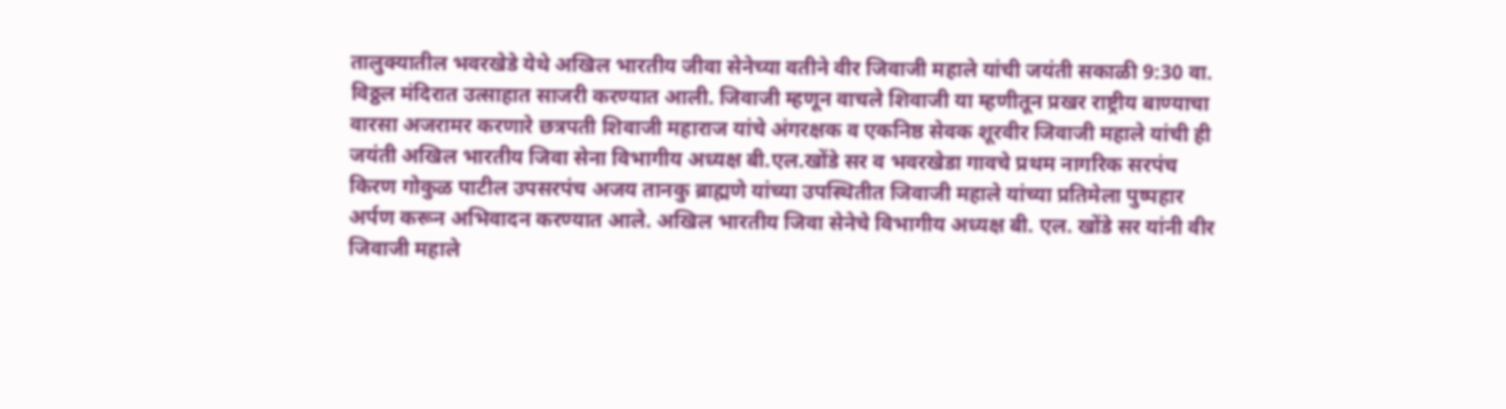तालुक्यातील भवरखेडे येथे अखिल भारतीय जीवा सेनेच्या वतीने वीर जिवाजी महाले यांची जयंती सकाळी 9:30 वा. विठ्ठल मंदिरात उत्साहात साजरी करण्यात आली. जिवाजी म्हणून वाचले शिवाजी या म्हणीतून प्रखर राष्ट्रीय बाण्याचा वारसा अजरामर करणारे छत्रपती शिवाजी महाराज यांचे अंगरक्षक व एकनिष्ठ सेवक शूरवीर जिवाजी महाले यांची ही जयंती अखिल भारतीय जिवा सेना विभागीय अध्यक्ष बी.एल.खोंडे सर व भवरखेडा गावचे प्रथम नागरिक सरपंच किरण गोकुळ पाटील उपसरपंच अजय तानकु ब्राह्मणे यांच्या उपस्थितीत जिवाजी महाले यांच्या प्रतिमेला पुष्पहार अर्पण करून अभिवादन करण्यात आले. अखिल भारतीय जिवा सेनेचे विभागीय अध्यक्ष बी. एल. खोंडे सर यांनी वीर जिवाजी महाले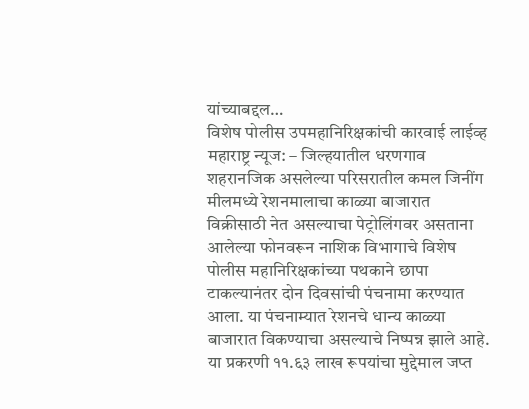यांच्याबद्दल…
विशेष पोलीस उपमहानिरिक्षकांची कारवाई लाईव्ह महाराष्ट्र न्यूज: – जिल्हयातील धरणगाव शहरानजिक असलेल्या परिसरातील कमल जिनींग मीलमध्ये रेशनमालाचा काळ्या बाजारात विक्रीसाठी नेत असल्याचा पेट्रोलिंगवर असताना आलेल्या फोनवरून नाशिक विभागाचे विशेष पोलीस महानिरिक्षकांच्या पथकाने छापा टाकल्यानंतर दोन दिवसांची पंचनामा करण्यात आला. या पंचनाम्यात रेशनचे धान्य काळ्या बाजारात विकण्याचा असल्याचे निष्पन्न झाले आहे. या प्रकरणी ११.६३ लाख रूपयांचा मुद्देमाल जप्त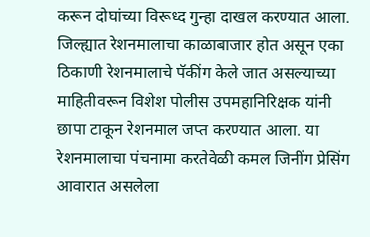करून दोघांच्या विरूध्द गुन्हा दाखल करण्यात आला. जिल्ह्यात रेशनमालाचा काळाबाजार होत असून एका ठिकाणी रेशनमालाचे पॅकींग केले जात असल्याच्या माहितीवरून विशेश पोलीस उपमहानिरिक्षक यांनी छापा टाकून रेशनमाल जप्त करण्यात आला. या रेशनमालाचा पंचनामा करतेवेळी कमल जिनींग प्रेसिंग आवारात असलेला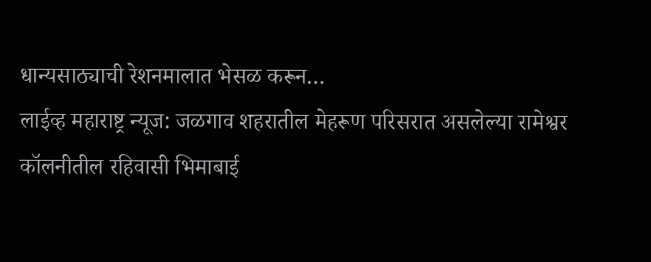धान्यसाठ्याची रेशनमालात भेसळ करून…
लाईव्ह महाराष्ट्र न्यूज: जळगाव शहरातील मेहरूण परिसरात असलेल्या रामेश्वर कॉलनीतील रहिवासी भिमाबाई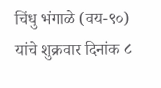चिंधु भंगाळे (वय-९०) यांचे शुक्रवार दिनांक ८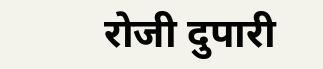रोजी दुपारी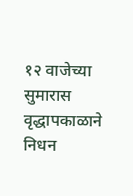१२ वाजेच्या सुमारास वृद्धापकाळाने निधन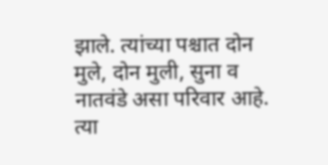झाले. त्यांच्या पश्चात दोन मुले, दोन मुली, सुना व नातवंडे असा परिवार आहे. त्या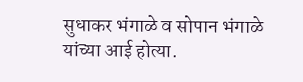सुधाकर भंगाळे व सोपान भंगाळे यांच्या आई होत्या.